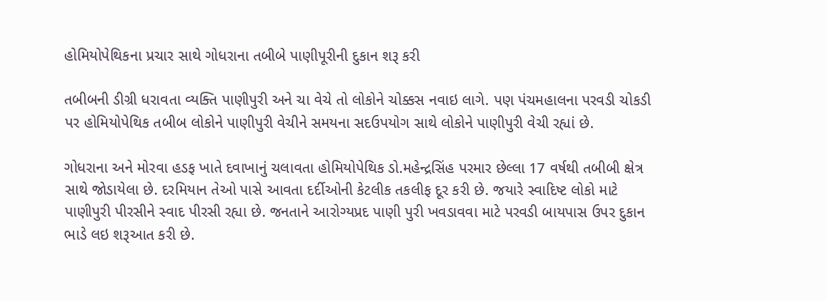હોમિયોપેથિકના પ્રચાર સાથે ગોધરાના તબીબે પાણીપૂરીની દુકાન શરૂ કરી

તબીબની ડીગ્રી ધરાવતા વ્યક્તિ પાણીપુરી અને ચા વેચે તો લોકોને ચોક્કસ નવાઇ લાગે. પણ પંચમહાલના પરવડી ચોકડી પર હોમિયોપેથિક તબીબ લોકોને પાણીપુરી વેચીને સમયના સદઉપયોગ સાથે લોકોને પાણીપુરી વેચી રહ્યાં છે.

ગોધરાના અને મોરવા હડફ ખાતે દવાખાનું ચલાવતા હોમિયોપેથિક ડો.મહેન્દ્રસિંહ પરમાર છેલ્લા 17 વર્ષથી તબીબી ક્ષેત્ર સાથે જોડાયેલા છે. દરમિયાન તેઓ પાસે આવતા દર્દીઓની કેટલીક તકલીફ દૂર કરી છે. જયારે સ્વાદિષ્ટ લોકો માટે પાણીપુરી પીરસીને સ્વાદ પીરસી રહ્યા છે. જનતાને આરોગ્યપ્રદ પાણી પુરી ખવડાવવા માટે પરવડી બાયપાસ ઉપર દુકાન ભાડે લઇ શરૂઆત કરી છે.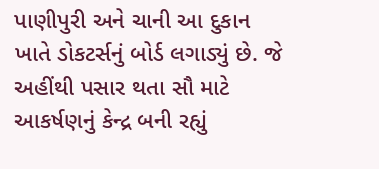પાણીપુરી અને ચાની આ દુકાન ખાતે ડોકટર્સનું બોર્ડ લગાડ્યું છે. જે અહીંથી પસાર થતા સૌ માટે આકર્ષણનું કેન્દ્ર બની રહ્યું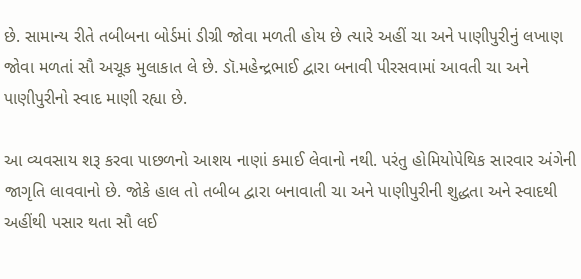છે. સામાન્ય રીતે તબીબના બોર્ડમાં ડીગ્રી જોવા મળતી હોય છે ત્યારે અહીં ચા અને પાણીપુરીનું લખાણ જોવા મળતાં સૌ અચૂક મુલાકાત લે છે. ડૉ.મહેન્દ્રભાઈ દ્વારા બનાવી પીરસવામાં આવતી ચા અને પાણીપુરીનો સ્વાદ માણી રહ્યા છે.

આ વ્યવસાય શરૂ કરવા પાછળનો આશય નાણાં કમાઈ લેવાનો નથી. પરંતુ હોમિયોપેથિક સારવાર અંગેની જાગૃતિ લાવવાનો છે. જોકે હાલ તો તબીબ દ્વારા બનાવાતી ચા અને પાણીપુરીની શુદ્ધતા અને સ્વાદથી અહીંથી પસાર થતા સૌ લઈ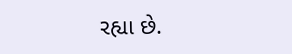રહ્યા છે.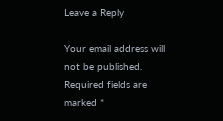Leave a Reply

Your email address will not be published. Required fields are marked *